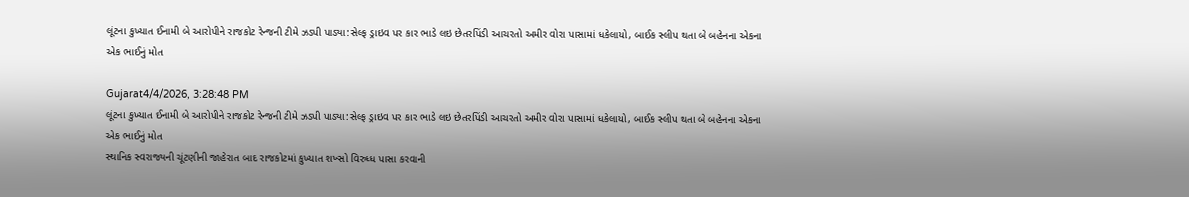લૂંટના કુખ્યાત ઈનામી બે આરોપીને રાજકોટ રેન્જની ટીમે ઝડપી પાડ્યા:સેલ્ફ ડ્રાઇવ પર કાર ભાડે લઇ છેતરપિંડી આચરતો અમીર વોરા પાસામાં ધકેલાયો, બાઈક સ્લીપ થતા બે બહેનના એકના એક ભાઈનું મોત

Gujarat4/4/2026, 3:28:48 PM
લૂંટના કુખ્યાત ઈનામી બે આરોપીને રાજકોટ રેન્જની ટીમે ઝડપી પાડ્યા:સેલ્ફ ડ્રાઇવ પર કાર ભાડે લઇ છેતરપિંડી આચરતો અમીર વોરા પાસામાં ધકેલાયો, બાઈક સ્લીપ થતા બે બહેનના એકના એક ભાઈનું મોત
સ્થાનિક સ્વરાજ્યની ચૂંટણીની જાહેરાત બાદ રાજકોટમાં કુખ્યાત શખ્સો વિરુધ્ધ પાસા કરવાની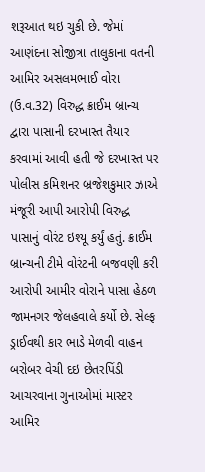શરૂઆત થઇ ચુકી છે. જેમાં આણંદના સોજીત્રા તાલુકાના વતની આમિર અસલમભાઈ વોરા (ઉ.વ.32) વિરુદ્ધ ક્રાઈમ બ્રાન્ચ દ્વારા પાસાની દરખાસ્ત તૈયાર કરવામાં આવી હતી જે દરખાસ્ત પર પોલીસ કમિશનર બ્રજેશકુમાર ઝાએ મંજૂરી આપી આરોપી વિરુદ્ધ પાસાનું વોરંટ ઇશ્યૂ કર્યું હતું. ક્રાઈમ બ્રાન્ચની ટીમે વોરંટની બજવણી કરી આરોપી આમીર વોરાને પાસા હેઠળ જામનગર જેલહવાલે કર્યો છે. સેલ્ફ ડ્રાઈવથી કાર ભાડે મેળવી વાહન બરોબર વેચી દઇ છેતરપિંડી આચરવાના ગુનાઓમાં માસ્ટર આમિર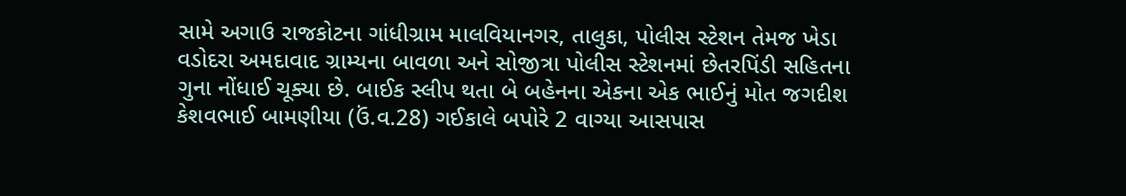સામે અગાઉ રાજકોટના ગાંધીગ્રામ માલવિયાનગર, તાલુકા, પોલીસ સ્ટેશન તેમજ ખેડા વડોદરા અમદાવાદ ગ્રામ્યના બાવળા અને સોજીત્રા પોલીસ સ્ટેશનમાં છેતરપિંડી સહિતના ગુના નોંધાઈ ચૂક્યા છે. બાઈક સ્લીપ થતા બે બહેનના એકના એક ભાઈનું મોત જગદીશ કેશવભાઈ બામણીયા (ઉં.વ.28) ગઈકાલે બપોરે 2 વાગ્યા આસપાસ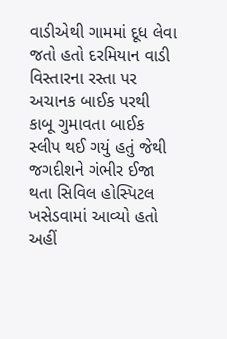વાડીએથી ગામમાં દૂધ લેવા જતો હતો દરમિયાન વાડી વિસ્તારના રસ્તા પર અચાનક બાઈક પરથી કાબૂ ગુમાવતા બાઈક સ્લીપ થઈ ગયું હતું જેથી જગદીશને ગંભીર ઈજા થતા સિવિલ હોસ્પિટલ ખસેડવામાં આવ્યો હતો અહીં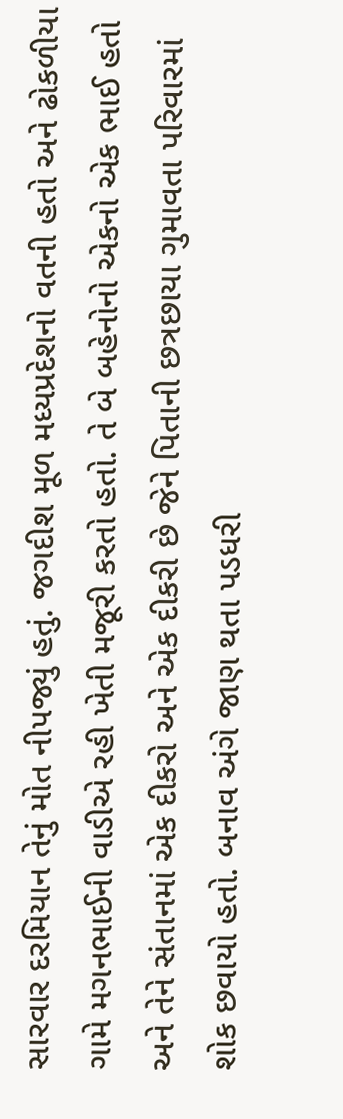સારવાર દરમિયાન તેનું મોત નીપજ્યું હતું. જગદીશ મૂળ મધ્યપ્રદેશનો વતની હતો અને ઢોકળીયા ગામે મગનભાઈની વાડીએ રહી ખેતી મજૂરી કરતો હતો. તે બે બહેનોનો એકનો એક ભાઈ હતો અને તેને સંતાનમાં એક દીકરો અને એક દીકરી છે જેને પિતાની છત્રછાયા ગુમાવતા પરિવારમાં શોક છવાયો હતો. બનાવ અંગે જાણ થતા પડધરી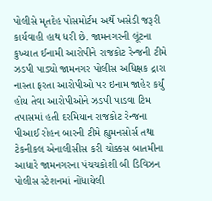પોલીસે મૃતદેહ પોસમોર્ટમ અર્થે ખસેડી જરૂરી કાર્યવાહી હાથ ધરી છે. જામનગરની લૂંટના કુખ્યાત ઈનામી આરોપીને રાજકોટ રેન્જની ટીમે ઝડપી પાડ્યો જામનગર પોલીસ અધિક્ષક દ્રારા નાસ્તા ફરતા આરોપીઓ પર ઇનામ જાહેર કર્યું હોય તેવા આરોપીઓને ઝડપી પાડવા ટિમ તપાસમાં હતી દરમિયાન રાજકોટ રેન્જના પીઆઈ રોહન બારની ટીમે હ્યુમનસોર્સ તથા ટેકનીકલ એનાલીસીસ કરી ચોક્કસ બાતમીના આધારે જામનગરના પંચચકોશી બી ડિવિઝન પોલીસ સ્ટેશનમાં નોંધાયેલી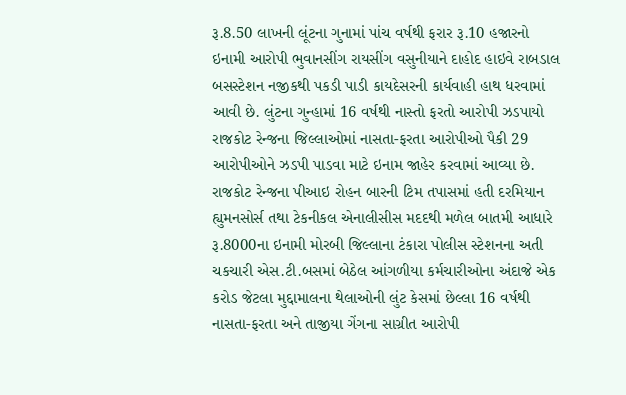રૂ.8.50 લાખની લૂંટના ગુનામાં પાંચ વર્ષથી ફરાર રૂ.10 હજારનો ઇનામી આરોપી ભુવાનસીંગ રાયસીંગ વસુનીયાને દાહોદ હાઇવે રાબડાલ બસસ્ટેશન નજીકથી પકડી પાડી કાયદેસરની કાર્યવાહી હાથ ધરવામાં આવી છે. લુંટના ગુન્હામાં 16 વર્ષથી નાસ્તો ફરતો આરોપી ઝડપાયો રાજકોટ રેન્જના જિલ્લાઓમાં નાસતા-ફરતા આરોપીઓ પૈકી 29 આરોપીઓને ઝડપી પાડવા માટે ઇનામ જાહેર કરવામાં આવ્યા છે. રાજકોટ રેન્જના પીઆઇ રોહન બારની ટિમ તપાસમાં હતી દરમિયાન હ્યુમનસોર્સ તથા ટેકનીકલ એનાલીસીસ મદદથી મળેલ બાતમી આધારે રૂ.8000ના ઇનામી મોરબી જિલ્લાના ટંકારા પોલીસ સ્ટેશનના અતી ચકચારી એસ.ટી.બસમાં બેઠેલ આંગળીયા કર્મચારીઓના અંદાજે એક કરોડ જેટલા મુદ્દામાલના થેલાઓની લુંટ કેસમાં છેલ્લા 16 વર્ષથી નાસતા-ફરતા અને તાજીયા ગેંગના સાગ્રીત આરોપી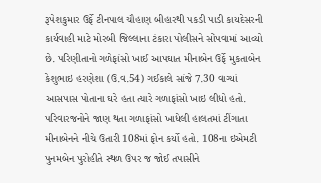રૂપેશકુમાર ઉર્ફે ટીનપાલ ચૌહાણ બીહારથી પકડી પાડી કાયદેસરની કાર્યવાહી માટે મોરબી જિલ્લાના ટંકારા પોલીસને સોંપવામાં આવ્યો છે. પરિણીતાનો ગળેફાંસો ખાઈ આપઘાત મીનાબેન ઉર્ફે મુકતાબેન કેશુભાઇ હરણેશા (ઉ.વ.54) ગઈકાલે સાંજે 7.30 વાગ્યાં આસપાસ પોતાના ઘરે હતા ત્યારે ગળાફાંસો ખાઇ લીધો હતો. પરિવારજનોને જાણ થતા ગળાફાંસો ખાધેલી હાલતમાં ટીંગાતા મીનાબેનને નીચે ઉતારી 108માં ફોન કર્યો હતો. 108ના ઇએમટી પુનમબેન પુરોહીતે સ્થળ ઉપર જ જોઈ તપાસીને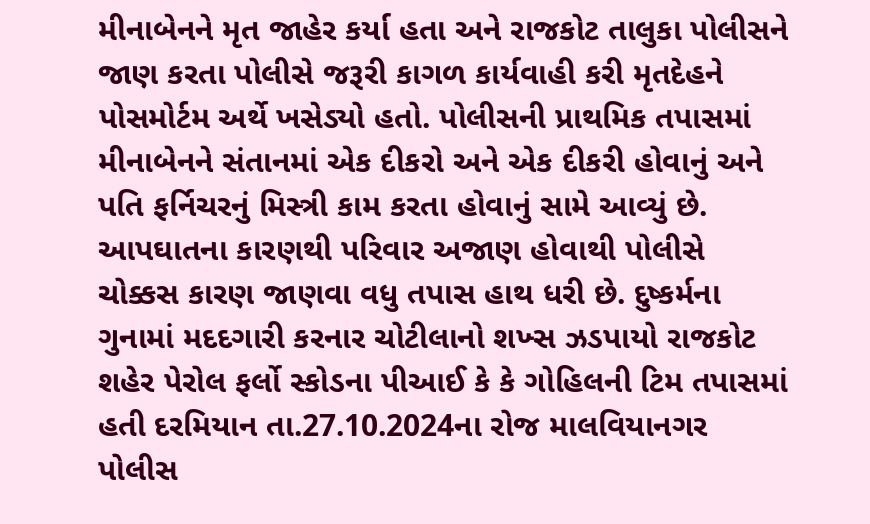મીનાબેનને મૃત જાહેર કર્યા હતા અને રાજકોટ તાલુકા પોલીસને જાણ કરતા પોલીસે જરૂરી કાગળ કાર્યવાહી કરી મૃતદેહને પોસમોર્ટમ અર્થે ખસેડ્યો હતો. પોલીસની પ્રાથમિક તપાસમાં મીનાબેનને સંતાનમાં એક દીકરો અને એક દીકરી હોવાનું અને પતિ ફર્નિચરનું મિસ્ત્રી કામ કરતા હોવાનું સામે આવ્યું છે. આપઘાતના કારણથી પરિવાર અજાણ હોવાથી પોલીસે ચોક્કસ કારણ જાણવા વધુ તપાસ હાથ ધરી છે. દુષ્કર્મના ગુનામાં મદદગારી કરનાર ચોટીલાનો શખ્સ ઝડપાયો રાજકોટ શહેર પેરોલ ફર્લો સ્કોડના પીઆઈ કે કે ગોહિલની ટિમ તપાસમાં હતી દરમિયાન તા.27.10.2024ના રોજ માલવિયાનગર પોલીસ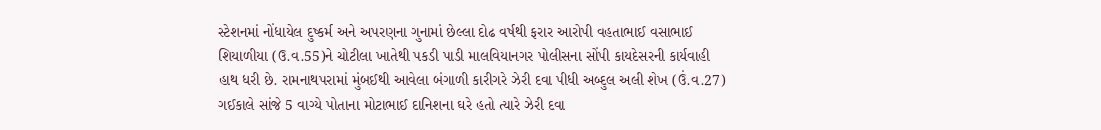સ્ટેશનમાં નોંધાયેલ દુષ્કર્મ અને અપરણના ગુનામાં છેલ્લા દોઢ વર્ષથી ફરાર આરોપી વહતાભાઈ વસાભાઈ શિયાળીયા (ઉ.વ.55)ને ચોટીલા ખાતેથી પકડી પાડી માલવિયાનગર પોલીસના સોંપી કાયદેસરની કાર્યવાહી હાથ ધરી છે. રામનાથપરામાં મુંબઈથી આવેલા બંગાળી કારીગરે ઝેરી દવા પીધી અબ્દુલ અલી શેખ (ઉં.વ.27) ગઈકાલે સાંજે 5 વાગ્યે પોતાના મોટાભાઈ દાનિશના ઘરે હતો ત્યારે ઝેરી દવા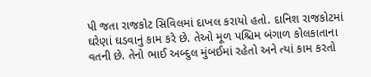પી જતા રાજકોટ સિવિલમાં દાખલ કરાયો હતો. દાનિશ રાજકોટમાં ઘરેણાં ઘડવાનું કામ કરે છે. તેઓ મૂળ પશ્ચિમ બંગાળ કોલકાતાના વતની છે. તેનો ભાઈ અબ્દુલ મુંબઈમાં રહેતો અને ત્યાં કામ કરતો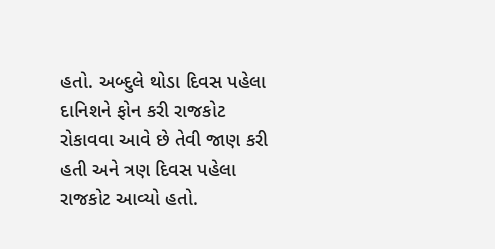હતો. અબ્દુલે થોડા દિવસ પહેલા દાનિશને ફોન કરી રાજકોટ રોકાવવા આવે છે તેવી જાણ કરી હતી અને ત્રણ દિવસ પહેલા રાજકોટ આવ્યો હતો.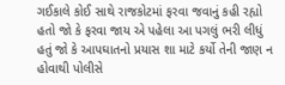ગઈકાલે કોઈ સાથે રાજકોટમાં ફરવા જવાનું કહી રહ્યો હતો જો કે ફરવા જાય એ પહેલા આ પગલું ભરી લીધું હતું જો કે આપઘાતનો પ્રયાસ શા માટે કર્યો તેની જાણ ન હોવાથી પોલીસે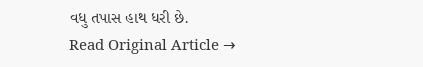વધુ તપાસ હાથ ધરી છે.
Read Original Article →